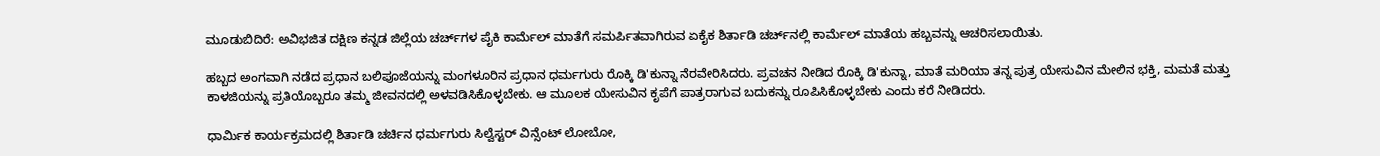ಮೂಡುಬಿದಿರೆ: ಅವಿಭಜಿತ ದಕ್ಷಿಣ ಕನ್ನಡ ಜಿಲ್ಲೆಯ ಚರ್ಚ್‌ಗಳ ಪೈಕಿ ಕಾರ್ಮೆಲ್ ಮಾತೆಗೆ ಸಮರ್ಪಿತವಾಗಿರುವ ಏಕೈಕ ಶಿರ್ತಾಡಿ ಚರ್ಚ್‌ನಲ್ಲಿ ಕಾರ್ಮೆಲ್ ಮಾತೆಯ ಹಬ್ಬವನ್ನು ಆಚರಿಸಲಾಯಿತು.

ಹಬ್ಬದ ಅಂಗವಾಗಿ ನಡೆದ ಪ್ರಧಾನ ಬಲಿಪೂಜೆಯನ್ನು ಮಂಗಳೂರಿನ ಪ್ರಧಾನ ಧರ್ಮಗುರು ರೊಕ್ಕಿ ಡಿ'ಕುನ್ನಾ ನೆರವೇರಿಸಿದರು. ಪ್ರವಚನ ನೀಡಿದ ರೊಕ್ಕಿ ಡಿ'ಕುನ್ನಾ, ಮಾತೆ ಮರಿಯಾ ತನ್ನ ಪುತ್ರ ಯೇಸುವಿನ ಮೇಲಿನ ಭಕ್ತಿ, ಮಮತೆ ಮತ್ತು ಕಾಳಜಿಯನ್ನು ಪ್ರತಿಯೊಬ್ಬರೂ ತಮ್ಮ ಜೀವನದಲ್ಲಿ ಅಳವಡಿಸಿಕೊಳ್ಳಬೇಕು. ಆ ಮೂಲಕ ಯೇಸುವಿನ ಕೃಪೆಗೆ ಪಾತ್ರರಾಗುವ ಬದುಕನ್ನು ರೂಪಿಸಿಕೊಳ್ಳಬೇಕು ಎಂದು ಕರೆ ನೀಡಿದರು.

ಧಾರ್ಮಿಕ ಕಾರ್ಯಕ್ರಮದಲ್ಲಿ ಶಿರ್ತಾಡಿ ಚರ್ಚಿನ ಧರ್ಮಗುರು ಸಿಲ್ವೆಸ್ಟರ್ ವಿನ್ಸೆಂಟ್ ಲೋಬೋ,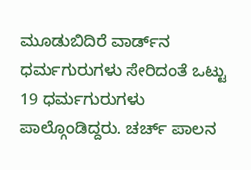ಮೂಡುಬಿದಿರೆ ವಾರ್ಡ್‌ನ ಧರ್ಮಗುರುಗಳು ಸೇರಿದಂತೆ ಒಟ್ಟು 19 ಧರ್ಮಗುರುಗಳು ಪಾಲ್ಗೊಂಡಿದ್ದರು. ಚರ್ಚ್ ಪಾಲನ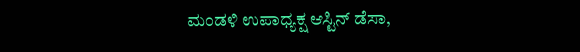ಮಂಡಳಿ ಉಪಾಧ್ಯಕ್ಷ ಆಸ್ಟಿನ್ ಡೆಸಾ,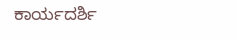ಕಾರ್ಯದರ್ಶಿ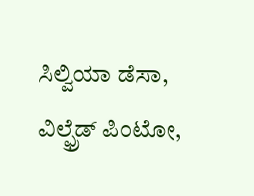ಸಿಲ್ವಿಯಾ ಡೆಸಾ, ವಿಲ್ಫ್ರೆಡ್ ಪಿಂಟೋ,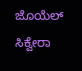ಜೊಯೆಲ್ ಸಿಕ್ವೇರಾ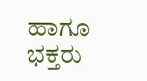ಹಾಗೂ ಭಕ್ತರು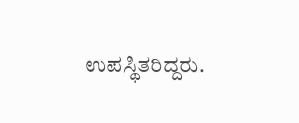ಉಪಸ್ಥಿತರಿದ್ದರು.